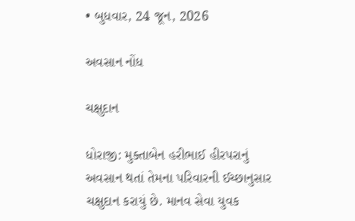• બુધવાર, 24 જૂન, 2026

અવસાન નોંધ

ચક્ષુદાન

ધોરાજી: મુક્તાબેન હરીભાઈ હીરપરાનું અવસાન થતાં તેમના પરિવારની ઈચ્છાનુસાર ચક્ષુદાન કરાયું છે. માનવ સેવા યુવક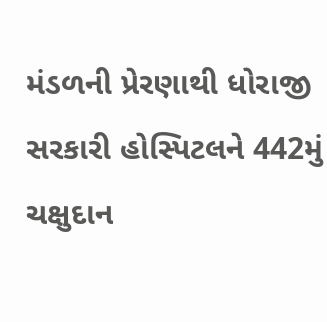મંડળની પ્રેરણાથી ધોરાજી સરકારી હોસ્પિટલને 442મું ચક્ષુદાન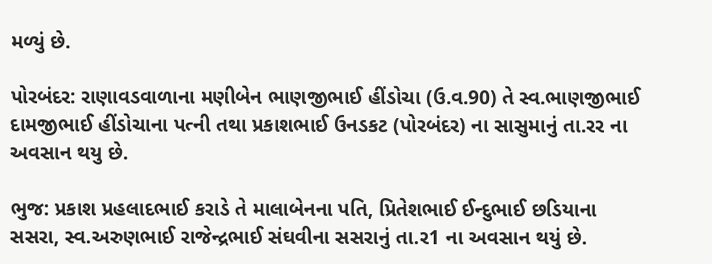મળ્યું છે.

પોરબંદર: રાણાવડવાળાના મણીબેન ભાણજીભાઈ હીંડોચા (ઉ.વ.90) તે સ્વ.ભાણજીભાઈ દામજીભાઈ હીંડોચાના પત્ની તથા પ્રકાશભાઈ ઉનડકટ (પોરબંદર) ના સાસુમાનું તા.રર ના અવસાન થયુ છે.

ભુજ: પ્રકાશ પ્રહલાદભાઈ કરાડે તે માલાબેનના પતિ, પ્રિતેશભાઈ ઈન્દુભાઈ છડિયાના સસરા, સ્વ.અરુણભાઈ રાજેન્દ્રભાઈ સંઘવીના સસરાનું તા.ર1 ના અવસાન થયું છે.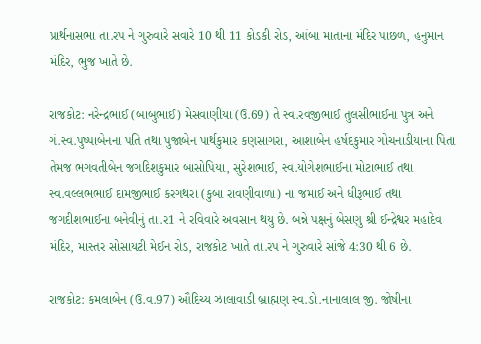પ્રાર્થનાસભા તા.રપ ને ગુરુવારે સવારે 10 થી 11 કોડકી રોડ, આંબા માતાના મંદિર પાછળ, હનુમાન મંદિર, ભુજ ખાતે છે.

રાજકોટ: નરેન્દ્રભાઈ (બાબુભાઈ) મેસવાણીયા (ઉ.69) તે સ્વ.રવજીભાઈ તુલસીભાઈના પુત્ર અને ગં.સ્વ.પુષ્પાબેનના પતિ તથા પુજાબેન પાર્થકુમાર કણસાગરા, આશાબેન હર્ષદકુમાર ગોચનાડીયાના પિતા તેમજ ભગવતીબેન જગદિશકુમાર બાસોપિયા, સુરેશભાઈ, સ્વ.યોગેશભાઈના મોટાભાઈ તથા સ્વ.વલ્લભભાઈ દામજીભાઈ કરગથરા (કુબા રાવણીવાળા) ના જમાઈ અને ધીરૂભાઈ તથા જગદીશભાઈના બનેવીનું તા.ર1 ને રવિવારે અવસાન થયુ છે. બન્ને પક્ષનું બેસણુ શ્રી ઈન્દ્રેશ્વર મહાદેવ મંદિર, માસ્તર સોસાયટી મેઈન રોડ, રાજકોટ ખાતે તા.રપ ને ગુરુવારે સાંજે 4:30 થી 6 છે.

રાજકોટ: કમલાબેન (ઉ.વ.97) ઔદિચ્ય ઝાલાવાડી બ્રાહ્મણ સ્વ.ડો.નાનાલાલ જી. જોષીના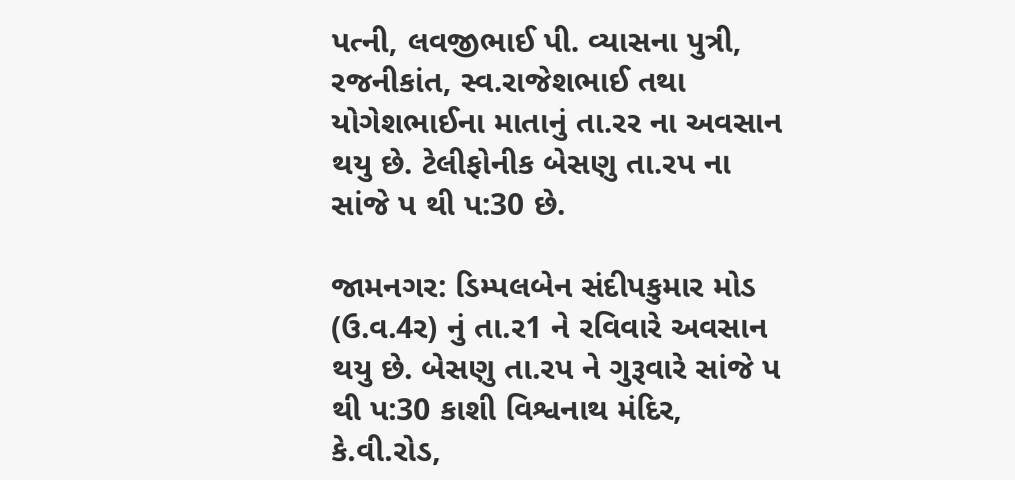પત્ની, લવજીભાઈ પી. વ્યાસના પુત્રી, રજનીકાંત, સ્વ.રાજેશભાઈ તથા યોગેશભાઈના માતાનું તા.રર ના અવસાન થયુ છે. ટેલીફોનીક બેસણુ તા.રપ ના સાંજે પ થી પ:30 છે.

જામનગર: ડિમ્પલબેન સંદીપકુમાર મોડ (ઉ.વ.4ર) નું તા.ર1 ને રવિવારે અવસાન થયુ છે. બેસણુ તા.રપ ને ગુરૂવારે સાંજે પ થી પ:30 કાશી વિશ્વનાથ મંદિર, કે.વી.રોડ,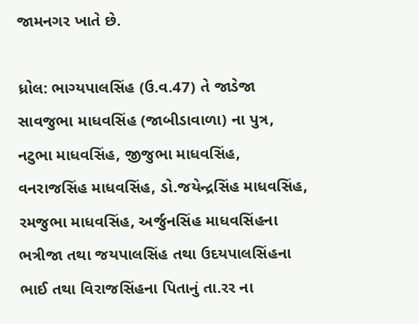જામનગર ખાતે છે.

ધ્રોલ: ભાગ્યપાલસિંહ (ઉ.વ.47) તે જાડેજા સાવજુભા માધવસિંહ (જાબીડાવાળા) ના પુત્ર, નટુભા માધવસિંહ, જીજુભા માધવસિંહ, વનરાજસિંહ માધવસિંહ, ડો.જયેન્દ્રસિંહ માધવસિંહ, રમજુભા માધવસિંહ, અર્જુનસિંહ માધવસિંહના ભત્રીજા તથા જયપાલસિંહ તથા ઉદયપાલસિંહના ભાઈ તથા વિરાજસિંહના પિતાનું તા.રર ના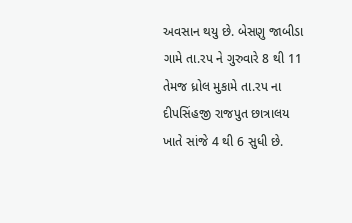અવસાન થયુ છે. બેસણુ જાબીડા ગામે તા.રપ ને ગુરુવારે 8 થી 11 તેમજ ધ્રોલ મુકામે તા.રપ ના દીપસિંહજી રાજપુત છાત્રાલય ખાતે સાંજે 4 થી 6 સુધી છે.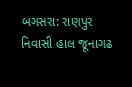બગસરા: રાણપુર નિવાસી હાલ જૂનાગઢ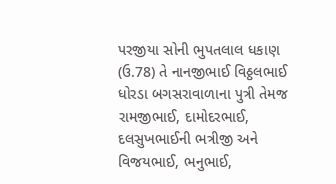પરજીયા સોની ભુપતલાલ ધકાણ (ઉ.78) તે નાનજીભાઈ વિઠ્ઠલભાઈ ધોરડા બગસરાવાળાના પુત્રી તેમજ રામજીભાઈ, દામોદરભાઈ, દલસુખભાઈની ભત્રીજી અને વિજયભાઈ, ભનુભાઈ,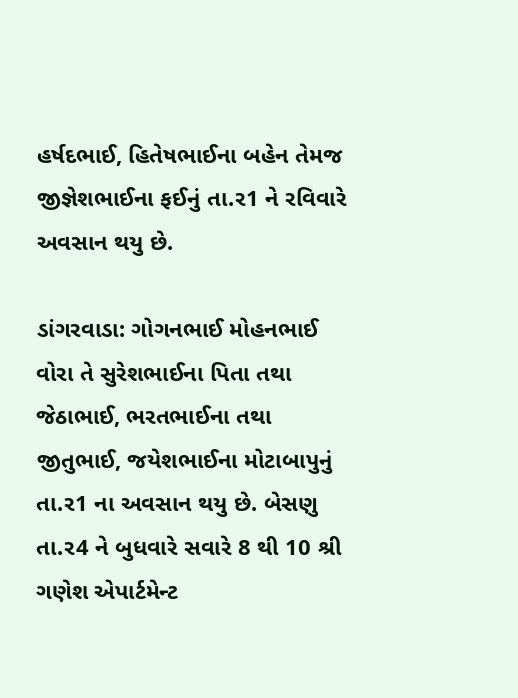હર્ષદભાઈ, હિતેષભાઈના બહેન તેમજ જીજ્ઞેશભાઈના ફઈનું તા.ર1 ને રવિવારે અવસાન થયુ છે.

ડાંગરવાડા: ગોગનભાઈ મોહનભાઈ વોરા તે સુરેશભાઈના પિતા તથા જેઠાભાઈ, ભરતભાઈના તથા જીતુભાઈ, જયેશભાઈના મોટાબાપુનું તા.ર1 ના અવસાન થયુ છે. બેસણુ તા.ર4 ને બુધવારે સવારે 8 થી 10 શ્રી ગણેશ એપાર્ટમેન્ટ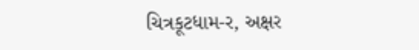ચિત્રકૂટધામ-ર, અક્ષર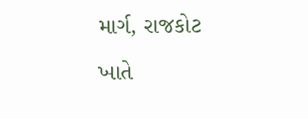માર્ગ, રાજકોટ ખાતે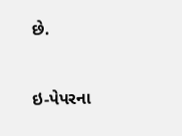છે.



ઇ-પેપરના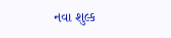નવા શુલ્ક